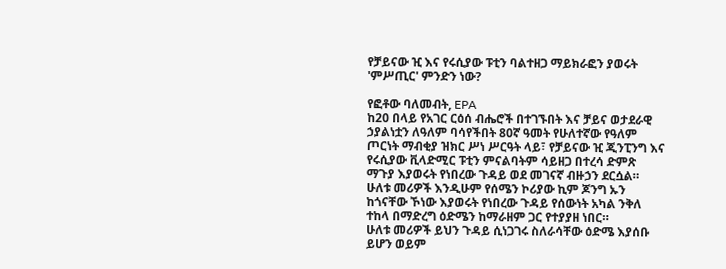የቻይናው ዢ እና የሩሲያው ፑቲን ባልተዘጋ ማይክራፎን ያወሩት 'ምሥጢር' ምንድን ነው?

የፎቶው ባለመብት, EPA
ከ20 በላይ የአገር ርዕሰ ብሔሮች በተገኙበት እና ቻይና ወታደራዊ ኃያልነቷን ለዓለም ባሳየችበት 80ኛ ዓመት የሁለተኛው የዓለም ጦርነት ማብቂያ ዝክር ሥነ ሥርዓት ላይ፣ የቻይናው ዢ ጂንፒንግ እና የሩሲያው ቪላድሚር ፑቲን ምናልባትም ሳይዘጋ በተረሳ ድምጽ ማጉያ እያወሩት የነበረው ጉዳይ ወደ መገናኛ ብዙኃን ደርሷል።
ሁለቱ መሪዎች እንዲሁም የሰሜን ኮሪያው ኪም ጆንግ ኡን ከጎናቸው ኾነው እያወሩት የነበረው ጉዳይ የሰውነት አካል ንቅለ ተከላ በማድረግ ዕድሜን ከማራዘም ጋር የተያያዘ ነበር።
ሁለቱ መሪዎች ይህን ጉዳይ ሲነጋገሩ ስለራሳቸው ዕድሜ እያሰቡ ይሆን ወይም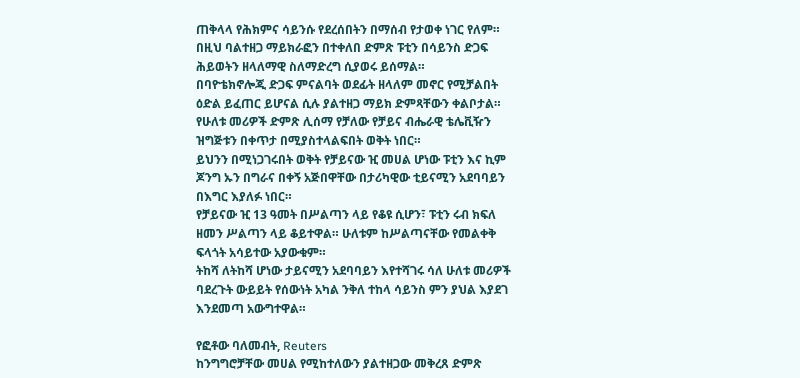ጠቅላላ የሕክምና ሳይንሱ የደረሰበትን በማሰብ የታወቀ ነገር የለም።
በዚህ ባልተዘጋ ማይክራፎን በተቀለበ ድምጽ ፑቲን በሳይንስ ድጋፍ ሕይወትን ዘላለማዊ ስለማድረግ ሲያወሩ ይሰማል።
በባዮቴክኖሎጂ ድጋፍ ምናልባት ወደፊት ዘላለም መኖር የሚቻልበት ዕድል ይፈጠር ይሆናል ሲሉ ያልተዘጋ ማይክ ድምጻቸውን ቀልቦታል።
የሁለቱ መሪዎች ድምጽ ሊሰማ የቻለው የቻይና ብሔራዊ ቴሌቪዥን ዝግጅቱን በቀጥታ በሚያስተላልፍበት ወቅት ነበር።
ይህንን በሚነጋገሩበት ወቅት የቻይናው ዢ መሀል ሆነው ፑቲን እና ኪም ጆንግ ኡን በግራና በቀኝ አጅበዋቸው በታሪካዊው ቲይናሚን አደባባይን በእግር እያለፉ ነበር።
የቻይናው ዢ 13 ዓመት በሥልጣን ላይ የቆዩ ሲሆን፣ ፑቲን ሩብ ክፍለ ዘመን ሥልጣን ላይ ቆይተዋል። ሁለቱም ከሥልጣናቸው የመልቀቅ ፍላጎት አሳይተው አያውቁም።
ትከሻ ለትከሻ ሆነው ታይናሚን አደባባይን እየተሻገሩ ሳለ ሁለቱ መሪዎች ባደረጉት ውይይት የሰውነት አካል ንቅለ ተከላ ሳይንስ ምን ያህል እያደገ እንደመጣ አውግተዋል።

የፎቶው ባለመብት, Reuters
ከንግግሮቻቸው መሀል የሚከተለውን ያልተዘጋው መቅረጸ ድምጽ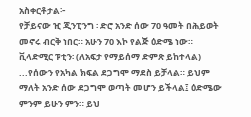አስቀርቶታል፦
የቻይናው ዢ ጂንፒንግ ፡ ድሮ አንድ ሰው 70 ዓመት በሕይወት መኖሩ ብርቅ ነበር። አሁን 70 እኮ የልጅ ዕድሜ ነው።
ቪላድሚር ፑቲን፡ (ለአፍታ የማይሰማ ድምጽ ይከተላል) ...የሰውን የአካል ክፍል ደጋግሞ ማደስ ይቻላል። ይህም ማለት አንድ ሰው ደጋግሞ ወጣት መሆን ይችላል፤ ዕድሜው ምንም ይሁን ምን። ይህ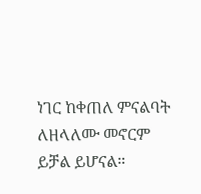ነገር ከቀጠለ ምናልባት ለዘላለሙ መኖርም ይቻል ይሆናል።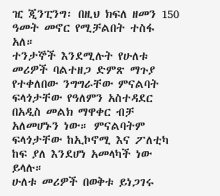ዢ ጂንፒንግ፡ በዚህ ክፍለ ዘመን 150 ዓመት መኖር የሚቻልበት ተስፋ አለ።
ተንታኞች እንደሚሉት የሁለቱ መሪዎች ባልተዘጋ ድምጽ ማጉያ የተቀለበው ንግግራቸው ምናልባት ፍላጎታቸው የዓለምን አስተዳደር በአዲስ መልክ ማዋቀር ብቻ አለመሆኑን ነው። ምናልባትም ፍላጎታቸው ከኢኮኖሚ እና ፖለቲካ ከፍ ያለ እንደሆነ አመላካች ነው ይላሉ።
ሁለቱ መሪዎች በወቅቱ ይነጋገሩ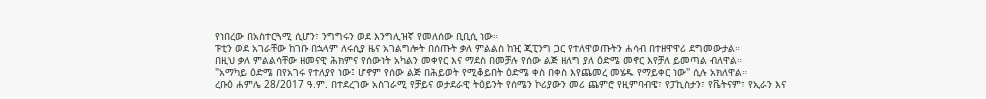የነበረው በአስተርጓሚ ሲሆን፣ ንግግሩን ወደ እንግሊዝኛ የመለሰው ቢቢሲ ነው።
ፑቲን ወደ አገራቸው ከገቡ በኋላም ለሩሲያ ዜና አገልግሎት በሰጡት ቃለ ምልልስ ከዢ ጂፒንግ ጋር የተለዋወጡትን ሐሳብ በተዘዋዋሪ ደግመውታል።
በዚህ ቃለ ምልልሳቸው ዘመናዊ ሕክምና የሰውነት አካልን መቀየር እና ማደስ በመቻሉ የሰው ልጅ ዘለግ ያለ ዕድሜ መኖር እየቻለ ይመጣል ብለዋል።
"አማካይ ዕድሜ በየአገሩ የተለያየ ነው፤ ሆኖም የሰው ልጅ በሕይወት የሚቆይበት ዕድሜ ቀስ በቀስ እየጨመረ መሄዱ የማይቀር ነው'' ሲሉ አክለዋል።
ረቡዕ ሐምሌ 28/2017 ዓ.ም. በተደረገው አስገራሚ የቻይና ወታደራዊ ትዕይንት የሰሜን ኮሪያውን መሪ ጨምሮ የዚምባብዌ፣ የፓኪስታን፣ የቬትናም፣ የኢራን እና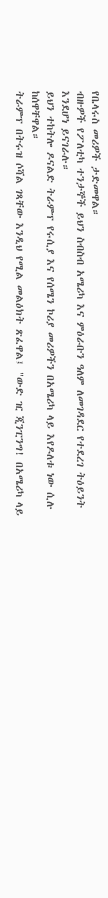የቤላሩስ መሪዎች ታድመዋል።
ብዙዎች የፖለቲካ ተንታኞች ይህን ስብስብ አሜሪካ እና ምዕራቡን ዓለም ለመገዳደር የተደረገ ትዕይንት እንደሆነ ይናገራሉ።
ይህን ተከትሎ ዶናልድ ትራምፕ የሩሲያ እና የሰሜን ኮሪያ መሪዎችን በአሜሪካ ላይ እየዶለቱ ነው ሲሉ ከሰዋቸዋል።
ትራምፕ በትሩዝ ሶሻል ገጻቸው እንዲህ የሚል መልዕክት ጽፈዋል፤ "ውድ ዢ ጂንፒንግ! በአሜሪካ ላይ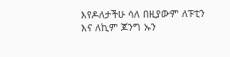እየዶለታችሁ ሳለ በዚያውም ለፑቲን እና ለኪም ጆንግ ኡን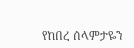የከበረ ሰላምታዬን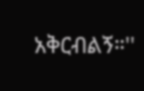አቅርብልኝ።''